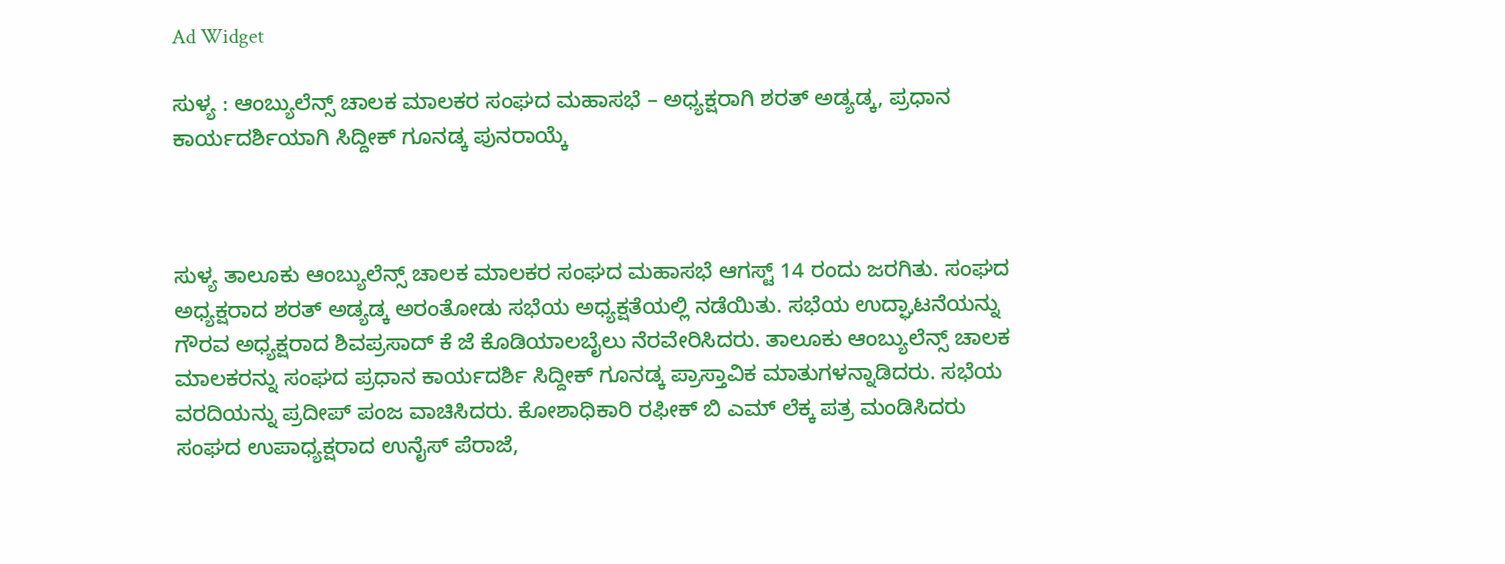Ad Widget

ಸುಳ್ಯ : ಆಂಬ್ಯುಲೆನ್ಸ್ ಚಾಲಕ ಮಾಲಕರ ಸಂಘದ ಮಹಾಸಭೆ – ಅಧ್ಯಕ್ಷರಾಗಿ ಶರತ್ ಅಡ್ಯಡ್ಕ, ಪ್ರಧಾನ ಕಾರ್ಯದರ್ಶಿಯಾಗಿ ಸಿದ್ದೀಕ್ ಗೂನಡ್ಕ ಪುನರಾಯ್ಕೆ



ಸುಳ್ಯ ತಾಲೂಕು ಆಂಬ್ಯುಲೆನ್ಸ್ ಚಾಲಕ ಮಾಲಕರ ಸಂಘದ ಮಹಾಸಭೆ ಆಗಸ್ಟ್ 14 ರಂದು ಜರಗಿತು. ಸಂಘದ ಅಧ್ಯಕ್ಷರಾದ ಶರತ್ ಅಡ್ಯಡ್ಕ ಅರಂತೋಡು ಸಭೆಯ ಅಧ್ಯಕ್ಷತೆಯಲ್ಲಿ ನಡೆಯಿತು. ಸಭೆಯ ಉದ್ಘಾಟನೆಯನ್ನು ಗೌರವ ಅಧ್ಯಕ್ಷರಾದ ಶಿವಪ್ರಸಾದ್ ಕೆ ಜೆ ಕೊಡಿಯಾಲಬೈಲು ನೆರವೇರಿಸಿದರು. ತಾಲೂಕು ಆಂಬ್ಯುಲೆನ್ಸ್ ಚಾಲಕ ಮಾಲಕರನ್ನು ಸಂಘದ ಪ್ರಧಾನ ಕಾರ್ಯದರ್ಶಿ ಸಿದ್ದೀಕ್ ಗೂನಡ್ಕ ಪ್ರಾಸ್ತಾವಿಕ ಮಾತುಗಳನ್ನಾಡಿದರು. ಸಭೆಯ ವರದಿಯನ್ನು ಪ್ರದೀಪ್ ಪಂಜ ವಾಚಿಸಿದರು. ಕೋಶಾಧಿಕಾರಿ ರಫೀಕ್ ಬಿ ಎಮ್ ಲೆಕ್ಕ ಪತ್ರ ಮಂಡಿಸಿದರು
ಸಂಘದ ಉಪಾಧ್ಯಕ್ಷರಾದ ಉನೈಸ್ ಪೆರಾಜೆ,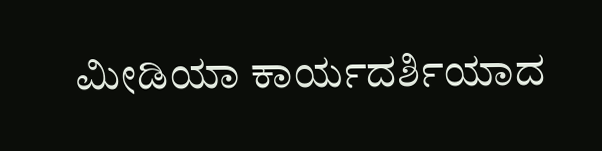ಮೀಡಿಯಾ ಕಾರ್ಯದರ್ಶಿಯಾದ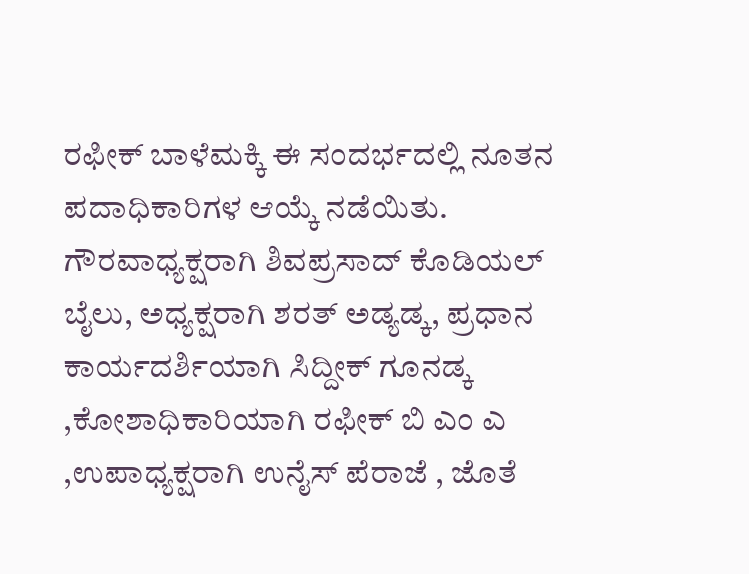ರಫೀಕ್ ಬಾಳೆಮಕ್ಕಿ ಈ ಸಂದರ್ಭದಲ್ಲಿ ನೂತನ ಪದಾಧಿಕಾರಿಗಳ ಆಯ್ಕೆ ನಡೆಯಿತು. ಗೌರವಾಧ್ಯಕ್ಷರಾಗಿ ಶಿವಪ್ರಸಾದ್ ಕೊಡಿಯಲ್ ಬೈಲು, ಅಧ್ಯಕ್ಷರಾಗಿ ಶರತ್ ಅಡ್ಯಡ್ಕ, ಪ್ರಧಾನ ಕಾರ್ಯದರ್ಶಿಯಾಗಿ ಸಿದ್ದೀಕ್ ಗೂನಡ್ಕ ,ಕೋಶಾಧಿಕಾರಿಯಾಗಿ ರಫೀಕ್ ಬಿ ಎಂ ಎ ,ಉಪಾಧ್ಯಕ್ಷರಾಗಿ ಉನೈಸ್ ಪೆರಾಜೆ , ಜೊತೆ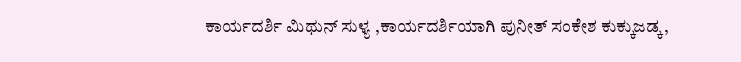ಕಾರ್ಯದರ್ಶಿ ಮಿಥುನ್ ಸುಳ್ಯ ,ಕಾರ್ಯದರ್ಶಿಯಾಗಿ ಪುನೀತ್ ಸಂಕೇಶ ಕುಕ್ಕುಜಡ್ಕ,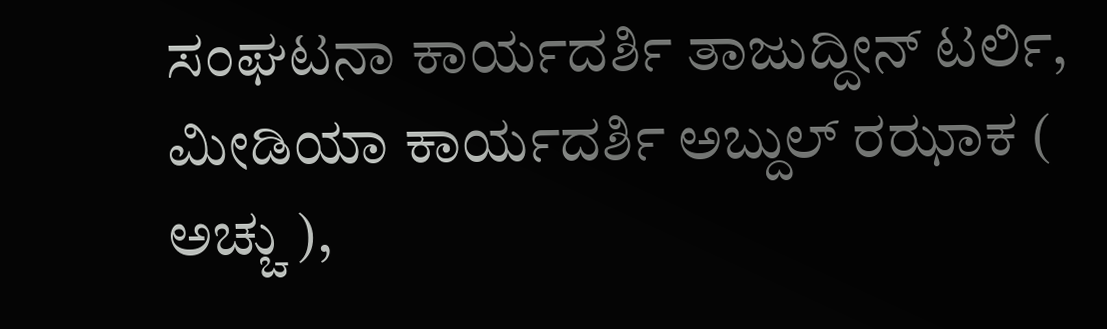ಸಂಘಟನಾ ಕಾರ್ಯದರ್ಶಿ ತಾಜುದ್ದೀನ್ ಟರ್ಲಿ, ಮೀಡಿಯಾ ಕಾರ್ಯದರ್ಶಿ ಅಬ್ದುಲ್ ರಝಾಕ ( ಅಚ್ಚು ),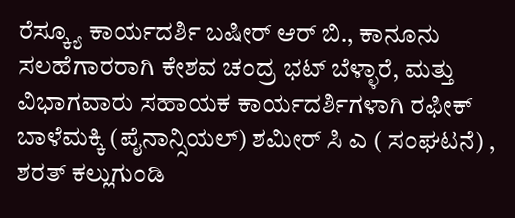ರೆಸ್ಕ್ಯೂ ಕಾರ್ಯದರ್ಶಿ ಬಷೀರ್ ಆರ್ ಬಿ., ಕಾನೂನು ಸಲಹೆಗಾರರಾಗಿ ಕೇಶವ ಚಂದ್ರ ಭಟ್ ಬೆಳ್ಳಾರೆ, ಮತ್ತು ವಿಭಾಗವಾರು ಸಹಾಯಕ ಕಾರ್ಯದರ್ಶಿಗಳಾಗಿ ರಫೀಕ್ ಬಾಳೆಮಕ್ಕಿ (ಪೈನಾನ್ಸಿಯಲ್) ಶಮೀರ್ ಸಿ ಎ ( ಸಂಘಟನೆ) , ಶರತ್ ಕಲ್ಲುಗುಂಡಿ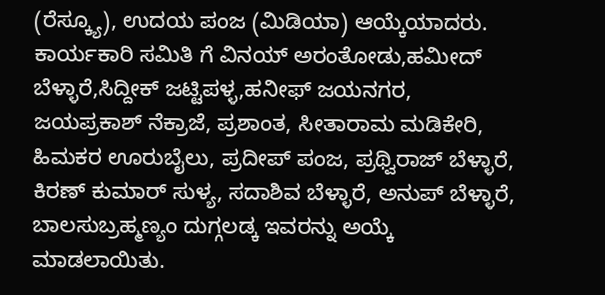(ರೆಸ್ಕ್ಯೂ), ಉದಯ ಪಂಜ (ಮಿಡಿಯಾ) ಆಯ್ಕೆಯಾದರು. ಕಾರ್ಯಕಾರಿ ಸಮಿತಿ ಗೆ ವಿನಯ್ ಅರಂತೋಡು,ಹಮೀದ್ ಬೆಳ್ಳಾರೆ,ಸಿದ್ದೀಕ್ ಜಟ್ಟಿಪಳ್ಳ,ಹನೀಫ್ ಜಯನಗರ, ಜಯಪ್ರಕಾಶ್ ನೆಕ್ರಾಜೆ, ಪ್ರಶಾಂತ, ಸೀತಾರಾಮ ಮಡಿಕೇರಿ, ಹಿಮಕರ ಊರುಬೈಲು, ಪ್ರದೀಪ್ ಪಂಜ, ಪ್ರಥ್ವಿರಾಜ್ ಬೆಳ್ಳಾರೆ, ಕಿರಣ್ ಕುಮಾರ್ ಸುಳ್ಯ, ಸದಾಶಿವ ಬೆಳ್ಳಾರೆ, ಅನುಪ್ ಬೆಳ್ಳಾರೆ, ಬಾಲಸುಬ್ರಹ್ಮಣ್ಯಂ ದುಗ್ಗಲಡ್ಕ ಇವರನ್ನು ಅಯ್ಕೆ ಮಾಡಲಾಯಿತು.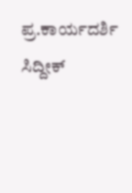ಪ್ರ.ಕಾರ್ಯದರ್ಶಿ ಸಿದ್ದೀಕ್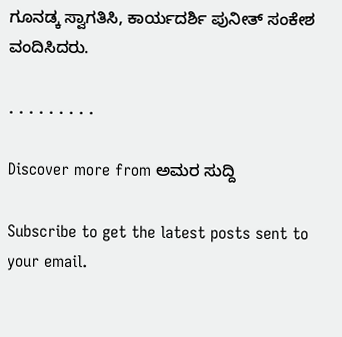ಗೂನಡ್ಕ ಸ್ವಾಗತಿಸಿ, ಕಾರ್ಯದರ್ಶಿ ಪುನೀತ್ ಸಂಕೇಶ ವಂದಿಸಿದರು.

. . . . . . . . .

Discover more from ಅಮರ ಸುದ್ದಿ

Subscribe to get the latest posts sent to your email.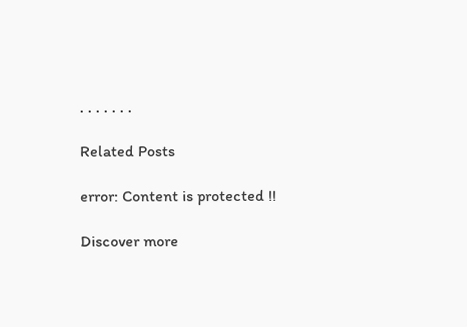. . . . . . .

Related Posts

error: Content is protected !!

Discover more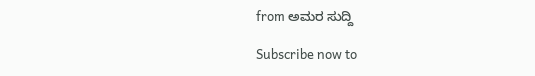from ಅಮರ ಸುದ್ದಿ

Subscribe now to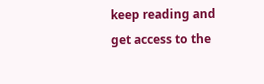keep reading and get access to the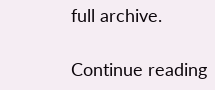full archive.

Continue reading